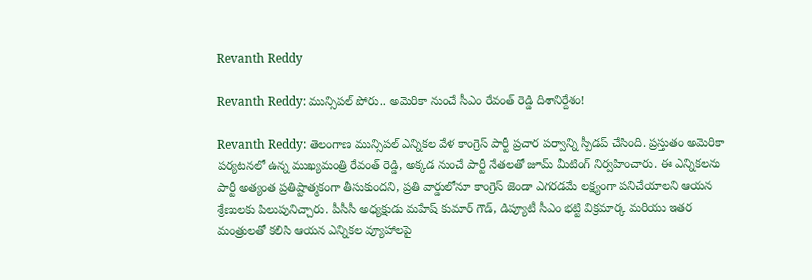Revanth Reddy

Revanth Reddy: మున్సిపల్ పోరు.. అమెరికా నుంచే సీఎం రేవంత్ రెడ్డి దిశానిర్దేశం!

Revanth Reddy: తెలంగాణ మున్సిపల్ ఎన్నికల వేళ కాంగ్రెస్ పార్టీ ప్రచార పర్వాన్ని స్పీడప్ చేసింది. ప్రస్తుతం అమెరికా పర్యటనలో ఉన్న ముఖ్యమంత్రి రేవంత్ రెడ్డి, అక్కడ నుంచే పార్టీ నేతలతో జూమ్ మీటింగ్ నిర్వహించారు. ఈ ఎన్నికలను పార్టీ అత్యంత ప్రతిష్టాత్మకంగా తీసుకుందని, ప్రతి వార్డులోనూ కాంగ్రెస్ జెండా ఎగరడమే లక్ష్యంగా పనిచేయాలని ఆయన శ్రేణులకు పిలుపునిచ్చారు. పీసీసీ అధ్యక్షుడు మహేష్ కుమార్ గౌడ్, డిప్యూటీ సీఎం భట్టి విక్రమార్క మరియు ఇతర మంత్రులతో కలిసి ఆయన ఎన్నికల వ్యూహాలపై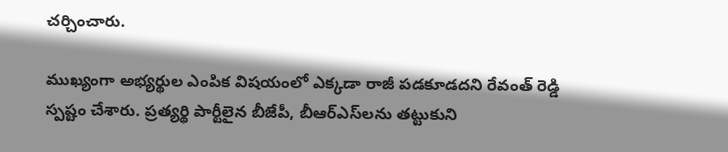చర్చించారు.

ముఖ్యంగా అభ్యర్థుల ఎంపిక విషయంలో ఎక్కడా రాజీ పడకూడదని రేవంత్ రెడ్డి స్పష్టం చేశారు. ప్రత్యర్థి పార్టీలైన బీజేపీ, బీఆర్‌ఎస్‌లను తట్టుకుని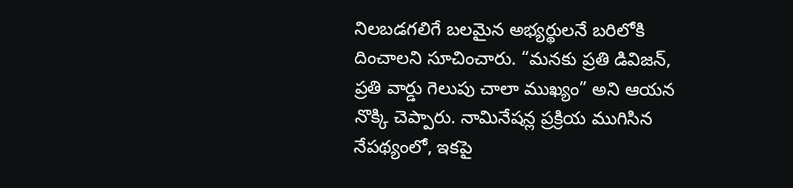నిలబడగలిగే బలమైన అభ్యర్థులనే బరిలోకి దించాలని సూచించారు. “మనకు ప్రతి డివిజన్, ప్రతి వార్డు గెలుపు చాలా ముఖ్యం” అని ఆయన నొక్కి చెప్పారు. నామినేషన్ల ప్రక్రియ ముగిసిన నేపథ్యంలో, ఇకపై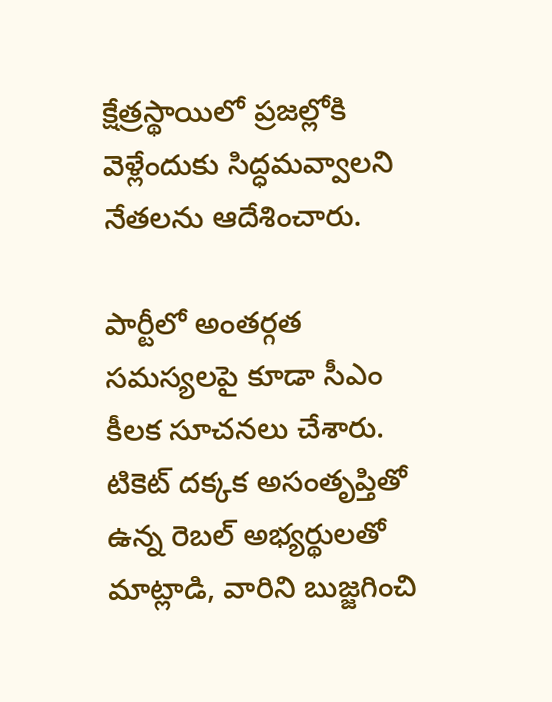క్షేత్రస్థాయిలో ప్రజల్లోకి వెళ్లేందుకు సిద్ధమవ్వాలని నేతలను ఆదేశించారు.

పార్టీలో అంతర్గత సమస్యలపై కూడా సీఎం కీలక సూచనలు చేశారు. టికెట్ దక్కక అసంతృప్తితో ఉన్న రెబల్ అభ్యర్థులతో మాట్లాడి, వారిని బుజ్జగించి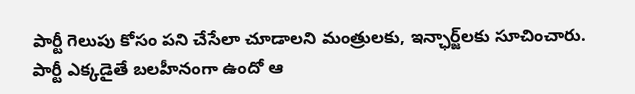పార్టీ గెలుపు కోసం పని చేసేలా చూడాలని మంత్రులకు, ఇన్ఛార్జ్‌లకు సూచించారు. పార్టీ ఎక్కడైతే బలహీనంగా ఉందో ఆ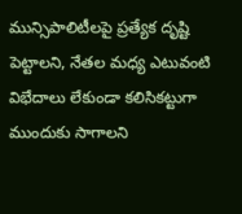మున్సిపాలిటీలపై ప్రత్యేక దృష్టి పెట్టాలని, నేతల మధ్య ఎటువంటి విభేదాలు లేకుండా కలిసికట్టుగా ముందుకు సాగాలని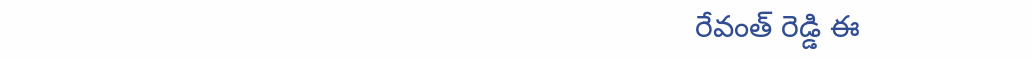రేవంత్ రెడ్డి ఈ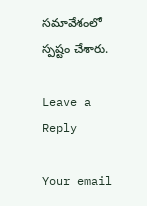సమావేశంలో స్పష్టం చేశారు.

Leave a Reply

Your email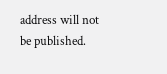address will not be published.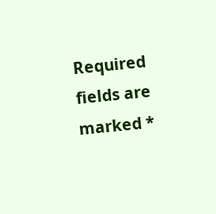Required fields are marked *